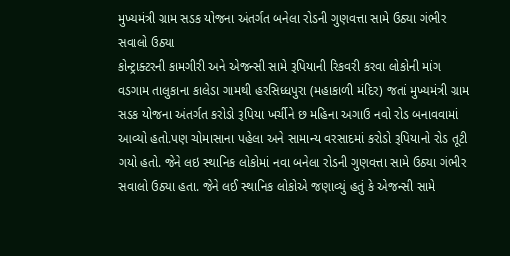મુખ્યમંત્રી ગ્રામ સડક યોજના અંતર્ગત બનેલા રોડની ગુણવત્તા સામે ઉઠ્યા ગંભીર સવાલો ઉઠ્યા
કોન્ટ્રાક્ટરની કામગીરી અને એજન્સી સામે રૂપિયાની રિકવરી કરવા લોકોની માંગ
વડગામ તાલુકાના કાલેડા ગામથી હરસિધ્ધપુરા (મહાકાળી મંદિર) જતાં મુખ્યમંત્રી ગ્રામ સડક યોજના અંતર્ગત કરોડો રૂપિયા ખર્ચીને છ મહિના અગાઉ નવો રોડ બનાવવામાં આવ્યો હતો.પણ ચોમાસાના પહેલા અને સામાન્ય વરસાદમાં કરોડો રૂપિયાનો રોડ તૂટી ગયો હતો. જેને લઇ સ્થાનિક લોકોમાં નવા બનેલા રોડની ગુણવત્તા સામે ઉઠ્યા ગંભીર સવાલો ઉઠ્યા હતા. જેને લઈ સ્થાનિક લોકોએ જણાવ્યું હતું કે એજન્સી સામે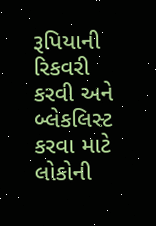રૂપિયાની રિકવરી કરવી અને બ્લેકલિસ્ટ કરવા માટે લોકોની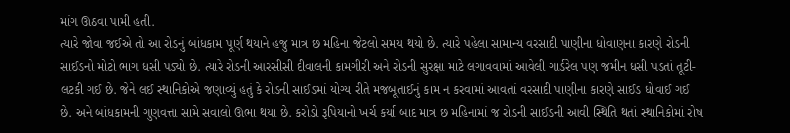માંગ ઊઠવા પામી હતી.
ત્યારે જોવા જઈએ તો આ રોડનું બાંધકામ પૂર્ણ થયાને હજુ માત્ર છ મહિના જેટલો સમય થયો છે. ત્યારે પહેલા સામાન્ય વરસાદી પાણીના ધોવાણના કારણે રોડની સાઈડનો મોટો ભાગ ધસી પડ્યો છે. ત્યારે રોડની આરસીસી દીવાલની કામગીરી અને રોડની સુરક્ષા માટે લગાવવામાં આવેલી ગાર્ડરેલ પણ જમીન ધસી પડતાં તૂટી-લટકી ગઈ છે. જેને લઈ સ્થાનિકોએ જણાવ્યું હતું કે રોડની સાઈડમાં યોગ્ય રીતે મજબૂતાઈનું કામ ન કરવામાં આવતાં વરસાદી પાણીના કારણે સાઈડ ધોવાઈ ગઈ છે. અને બાંધકામની ગુણવત્તા સામે સવાલો ઊભા થયા છે. કરોડો રૂપિયાનો ખર્ચ કર્યા બાદ માત્ર છ મહિનામાં જ રોડની સાઈડની આવી સ્થિતિ થતાં સ્થાનિકોમાં રોષ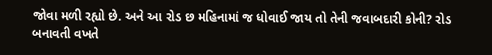જોવા મળી રહ્યો છે. અને આ રોડ છ મહિનામાં જ ધોવાઈ જાય તો તેની જવાબદારી કોની? રોડ બનાવતી વખતે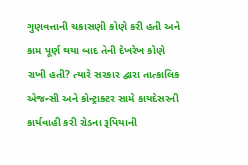ગુણવત્તાની ચકાસણી કોણે કરી હતી અને કામ પૂર્ણ થયા બાદ તેની દેખરેખ કોણે રાખી હતી? ત્યારે સરકાર દ્વારા તાત્કાલિક એજન્સી અને કોન્ટ્રાક્ટર સામે કાયદેસરની કાર્યવાહી કરી રોડના રૂપિયાની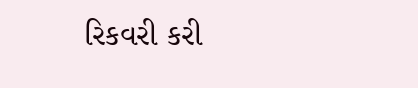રિકવરી કરી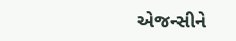એજન્સીને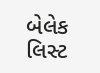બેલેક લિસ્ટ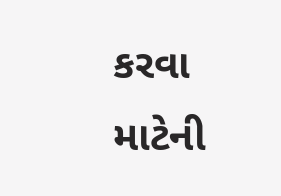કરવા માટેની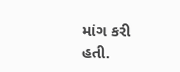માંગ કરી હતી.